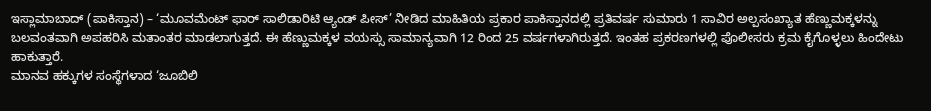ಇಸ್ಲಾಮಾಬಾದ್ (ಪಾಕಿಸ್ತಾನ) – ‘ಮೂವಮೆಂಟ್ ಫಾರ್ ಸಾಲಿಡಾರಿಟಿ ಆ್ಯಂಡ್ ಪೀಸ್’ ನೀಡಿದ ಮಾಹಿತಿಯ ಪ್ರಕಾರ ಪಾಕಿಸ್ತಾನದಲ್ಲಿ ಪ್ರತಿವರ್ಷ ಸುಮಾರು 1 ಸಾವಿರ ಅಲ್ಪಸಂಖ್ಯಾತ ಹೆಣ್ಣುಮಕ್ಕಳನ್ನು ಬಲವಂತವಾಗಿ ಅಪಹರಿಸಿ ಮತಾಂತರ ಮಾಡಲಾಗುತ್ತದೆ. ಈ ಹೆಣ್ಣುಮಕ್ಕಳ ವಯಸ್ಸು ಸಾಮಾನ್ಯವಾಗಿ 12 ರಿಂದ 25 ವರ್ಷಗಳಾಗಿರುತ್ತದೆ. ಇಂತಹ ಪ್ರಕರಣಗಳಲ್ಲಿ ಪೊಲೀಸರು ಕ್ರಮ ಕೈಗೊಳ್ಳಲು ಹಿಂದೇಟು ಹಾಕುತ್ತಾರೆ.
ಮಾನವ ಹಕ್ಕುಗಳ ಸಂಸ್ಥೆಗಳಾದ ‘ಜೂಬಿಲಿ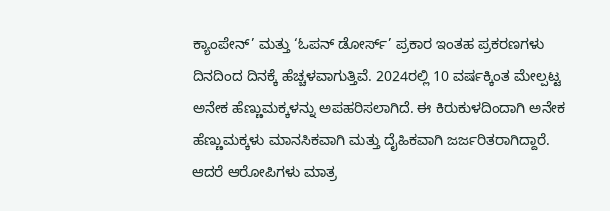ಕ್ಯಾಂಪೇನ್’ ಮತ್ತು ‘ಓಪನ್ ಡೋರ್ಸ್’ ಪ್ರಕಾರ ಇಂತಹ ಪ್ರಕರಣಗಳು ದಿನದಿಂದ ದಿನಕ್ಕೆ ಹೆಚ್ಚಳವಾಗುತ್ತಿವೆ. 2024ರಲ್ಲಿ 10 ವರ್ಷಕ್ಕಿಂತ ಮೇಲ್ಪಟ್ಟ ಅನೇಕ ಹೆಣ್ಣುಮಕ್ಕಳನ್ನು ಅಪಹರಿಸಲಾಗಿದೆ. ಈ ಕಿರುಕುಳದಿಂದಾಗಿ ಅನೇಕ ಹೆಣ್ಣುಮಕ್ಕಳು ಮಾನಸಿಕವಾಗಿ ಮತ್ತು ದೈಹಿಕವಾಗಿ ಜರ್ಜರಿತರಾಗಿದ್ದಾರೆ. ಆದರೆ ಆರೋಪಿಗಳು ಮಾತ್ರ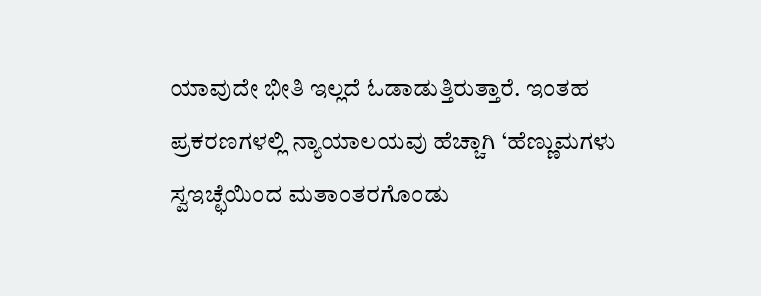ಯಾವುದೇ ಭೀತಿ ಇಲ್ಲದೆ ಓಡಾಡುತ್ತಿರುತ್ತಾರೆ. ಇಂತಹ ಪ್ರಕರಣಗಳಲ್ಲಿ ನ್ಯಾಯಾಲಯವು ಹೆಚ್ಚಾಗಿ ‘ಹೆಣ್ಣುಮಗಳು ಸ್ವಇಚ್ಛೆಯಿಂದ ಮತಾಂತರಗೊಂಡು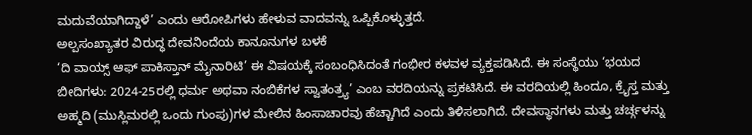ಮದುವೆಯಾಗಿದ್ದಾಳೆ’ ಎಂದು ಆರೋಪಿಗಳು ಹೇಳುವ ವಾದವನ್ನು ಒಪ್ಪಿಕೊಳ್ಳುತ್ತದೆ.
ಅಲ್ಪಸಂಖ್ಯಾತರ ವಿರುದ್ಧ ದೇವನಿಂದೆಯ ಕಾನೂನುಗಳ ಬಳಕೆ
‘ದಿ ವಾಯ್ಸ್ ಆಫ್ ಪಾಕಿಸ್ತಾನ್ ಮೈನಾರಿಟಿ’ ಈ ವಿಷಯಕ್ಕೆ ಸಂಬಂಧಿಸಿದಂತೆ ಗಂಭೀರ ಕಳವಳ ವ್ಯಕ್ತಪಡಿಸಿದೆ. ಈ ಸಂಸ್ಥೆಯು ‘ಭಯದ ಬೀದಿಗಳು: 2024-25ರಲ್ಲಿ ಧರ್ಮ ಅಥವಾ ನಂಬಿಕೆಗಳ ಸ್ವಾತಂತ್ರ್ಯ’ ಎಂಬ ವರದಿಯನ್ನು ಪ್ರಕಟಿಸಿದೆ. ಈ ವರದಿಯಲ್ಲಿ ಹಿಂದೂ, ಕ್ರೈಸ್ತ ಮತ್ತು ಅಹ್ಮದಿ (ಮುಸ್ಲಿಮರಲ್ಲಿ ಒಂದು ಗುಂಪು)ಗಳ ಮೇಲಿನ ಹಿಂಸಾಚಾರವು ಹೆಚ್ಚಾಗಿದೆ ಎಂದು ತಿಳಿಸಲಾಗಿದೆ. ದೇವಸ್ಥಾನಗಳು ಮತ್ತು ಚರ್ಚ್ಗಳನ್ನು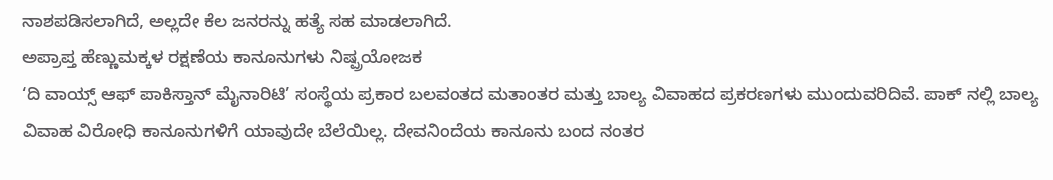ನಾಶಪಡಿಸಲಾಗಿದೆ, ಅಲ್ಲದೇ ಕೆಲ ಜನರನ್ನು ಹತ್ಯೆ ಸಹ ಮಾಡಲಾಗಿದೆ.
ಅಪ್ರಾಪ್ತ ಹೆಣ್ಣುಮಕ್ಕಳ ರಕ್ಷಣೆಯ ಕಾನೂನುಗಳು ನಿಷ್ಪ್ರಯೋಜಕ
‘ದಿ ವಾಯ್ಸ್ ಆಫ್ ಪಾಕಿಸ್ತಾನ್ ಮೈನಾರಿಟಿ’ ಸಂಸ್ಥೆಯ ಪ್ರಕಾರ ಬಲವಂತದ ಮತಾಂತರ ಮತ್ತು ಬಾಲ್ಯ ವಿವಾಹದ ಪ್ರಕರಣಗಳು ಮುಂದುವರಿದಿವೆ. ಪಾಕ್ ನಲ್ಲಿ ಬಾಲ್ಯ ವಿವಾಹ ವಿರೋಧಿ ಕಾನೂನುಗಳಿಗೆ ಯಾವುದೇ ಬೆಲೆಯಿಲ್ಲ. ದೇವನಿಂದೆಯ ಕಾನೂನು ಬಂದ ನಂತರ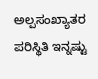ಅಲ್ಪಸಂಖ್ಯಾತರ ಪರಿಸ್ಥಿತಿ ಇನ್ನಷ್ಟು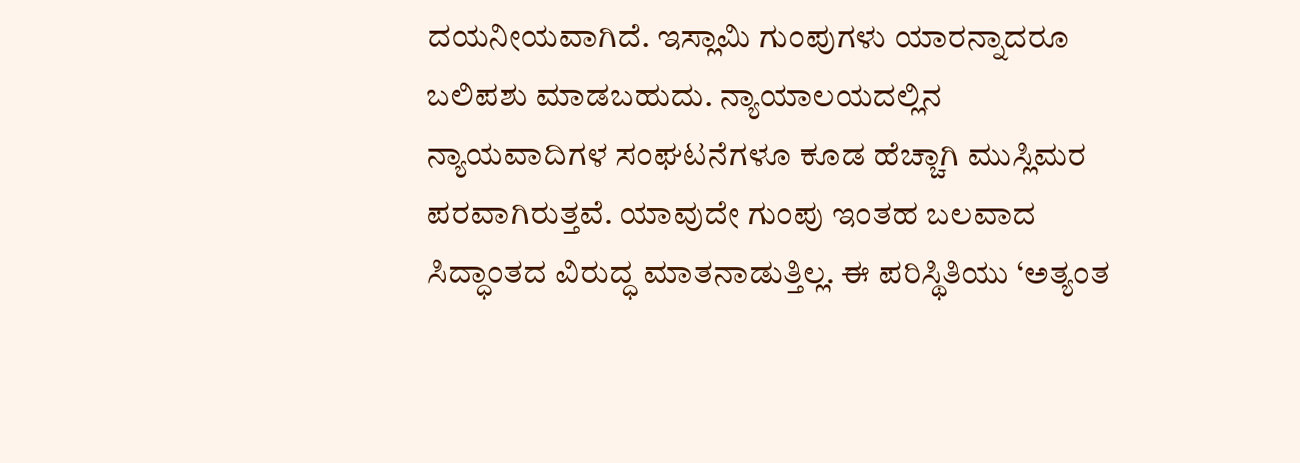ದಯನೀಯವಾಗಿದೆ. ಇಸ್ಲಾಮಿ ಗುಂಪುಗಳು ಯಾರನ್ನಾದರೂ ಬಲಿಪಶು ಮಾಡಬಹುದು. ನ್ಯಾಯಾಲಯದಲ್ಲಿನ ನ್ಯಾಯವಾದಿಗಳ ಸಂಘಟನೆಗಳೂ ಕೂಡ ಹೆಚ್ಚಾಗಿ ಮುಸ್ಲಿಮರ ಪರವಾಗಿರುತ್ತವೆ. ಯಾವುದೇ ಗುಂಪು ಇಂತಹ ಬಲವಾದ ಸಿದ್ಧಾಂತದ ವಿರುದ್ಧ ಮಾತನಾಡುತ್ತಿಲ್ಲ. ಈ ಪರಿಸ್ಥಿತಿಯು ‘ಅತ್ಯಂತ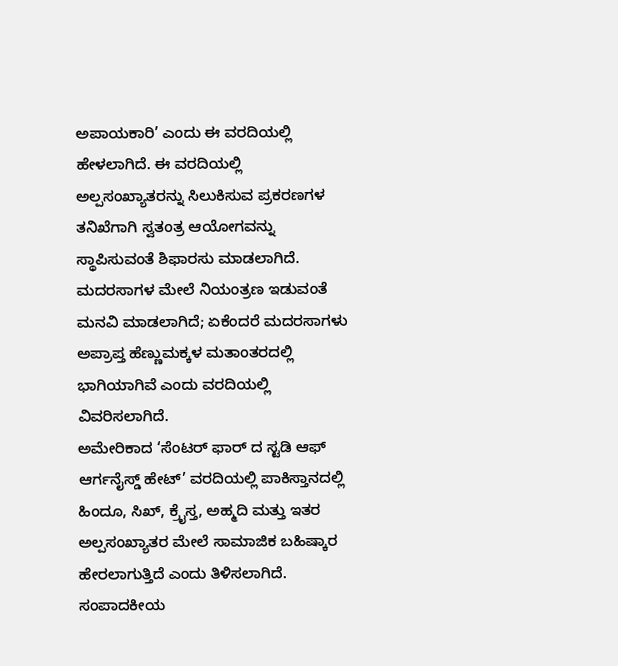ಅಪಾಯಕಾರಿ’ ಎಂದು ಈ ವರದಿಯಲ್ಲಿ ಹೇಳಲಾಗಿದೆ. ಈ ವರದಿಯಲ್ಲಿ ಅಲ್ಪಸಂಖ್ಯಾತರನ್ನು ಸಿಲುಕಿಸುವ ಪ್ರಕರಣಗಳ ತನಿಖೆಗಾಗಿ ಸ್ವತಂತ್ರ ಆಯೋಗವನ್ನು ಸ್ಥಾಪಿಸುವಂತೆ ಶಿಫಾರಸು ಮಾಡಲಾಗಿದೆ. ಮದರಸಾಗಳ ಮೇಲೆ ನಿಯಂತ್ರಣ ಇಡುವಂತೆ ಮನವಿ ಮಾಡಲಾಗಿದೆ; ಏಕೆಂದರೆ ಮದರಸಾಗಳು ಅಪ್ರಾಪ್ತ ಹೆಣ್ಣುಮಕ್ಕಳ ಮತಾಂತರದಲ್ಲಿ ಭಾಗಿಯಾಗಿವೆ ಎಂದು ವರದಿಯಲ್ಲಿ ವಿವರಿಸಲಾಗಿದೆ.
ಅಮೇರಿಕಾದ ‘ಸೆಂಟರ್ ಫಾರ್ ದ ಸ್ಟಡಿ ಆಫ್ ಆರ್ಗನೈಸ್ಡ್ ಹೇಟ್’ ವರದಿಯಲ್ಲಿ ಪಾಕಿಸ್ತಾನದಲ್ಲಿ ಹಿಂದೂ, ಸಿಖ್, ಕ್ರೈಸ್ತ, ಅಹ್ಮದಿ ಮತ್ತು ಇತರ ಅಲ್ಪಸಂಖ್ಯಾತರ ಮೇಲೆ ಸಾಮಾಜಿಕ ಬಹಿಷ್ಕಾರ ಹೇರಲಾಗುತ್ತಿದೆ ಎಂದು ತಿಳಿಸಲಾಗಿದೆ.
ಸಂಪಾದಕೀಯ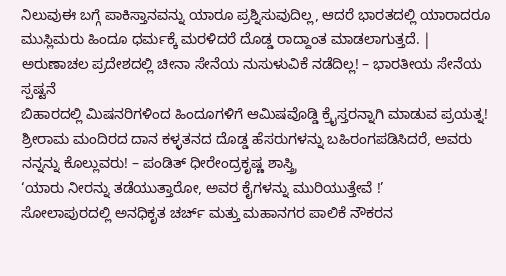ನಿಲುವುಈ ಬಗ್ಗೆ ಪಾಕಿಸ್ತಾನವನ್ನು ಯಾರೂ ಪ್ರಶ್ನಿಸುವುದಿಲ್ಲ, ಆದರೆ ಭಾರತದಲ್ಲಿ ಯಾರಾದರೂ ಮುಸ್ಲಿಮರು ಹಿಂದೂ ಧರ್ಮಕ್ಕೆ ಮರಳಿದರೆ ದೊಡ್ಡ ರಾದ್ದಾಂತ ಮಾಡಲಾಗುತ್ತದೆ. |
ಅರುಣಾಚಲ ಪ್ರದೇಶದಲ್ಲಿ ಚೀನಾ ಸೇನೆಯ ನುಸುಳುವಿಕೆ ನಡೆದಿಲ್ಲ! – ಭಾರತೀಯ ಸೇನೆಯ ಸ್ಪಷ್ಟನೆ
ಬಿಹಾರದಲ್ಲಿ ಮಿಷನರಿಗಳಿಂದ ಹಿಂದೂಗಳಿಗೆ ಆಮಿಷವೊಡ್ಡಿ ಕ್ರೈಸ್ತರನ್ನಾಗಿ ಮಾಡುವ ಪ್ರಯತ್ನ!
ಶ್ರೀರಾಮ ಮಂದಿರದ ದಾನ ಕಳ್ಳತನದ ದೊಡ್ಡ ಹೆಸರುಗಳನ್ನು ಬಹಿರಂಗಪಡಿಸಿದರೆ, ಅವರು ನನ್ನನ್ನು ಕೊಲ್ಲುವರು! – ಪಂಡಿತ್ ಧೀರೇಂದ್ರಕೃಷ್ಣ ಶಾಸ್ತ್ರಿ
‘ಯಾರು ನೀರನ್ನು ತಡೆಯುತ್ತಾರೋ, ಅವರ ಕೈಗಳನ್ನು ಮುರಿಯುತ್ತೇವೆ !’
ಸೋಲಾಪುರದಲ್ಲಿ ಅನಧಿಕೃತ ಚರ್ಚ್ ಮತ್ತು ಮಹಾನಗರ ಪಾಲಿಕೆ ನೌಕರನ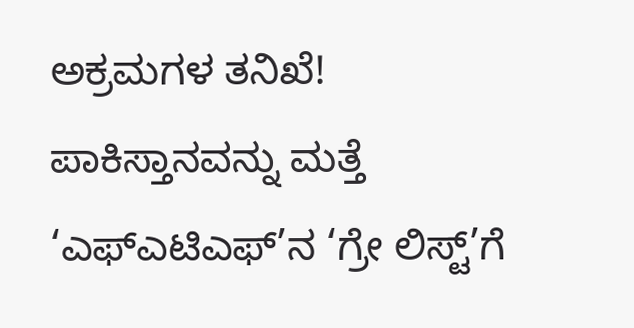ಅಕ್ರಮಗಳ ತನಿಖೆ!
ಪಾಕಿಸ್ತಾನವನ್ನು ಮತ್ತೆ ‘ಎಫ್ಎಟಿಎಫ್’ನ ‘ಗ್ರೇ ಲಿಸ್ಟ್’ಗೆ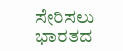ಸೇರಿಸಲು ಭಾರತದ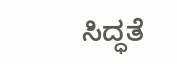ಸಿದ್ಧತೆ